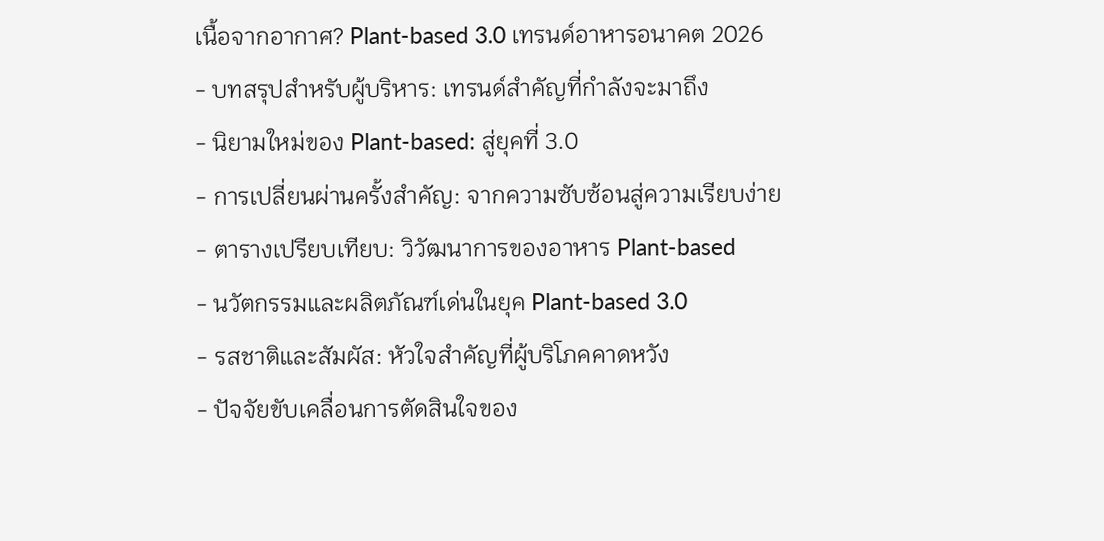เนื้อจากอากาศ? Plant-based 3.0 เทรนด์อาหารอนาคต 2026
- บทสรุปสำหรับผู้บริหาร: เทรนด์สำคัญที่กำลังจะมาถึง
- นิยามใหม่ของ Plant-based: สู่ยุคที่ 3.0
- การเปลี่ยนผ่านครั้งสำคัญ: จากความซับซ้อนสู่ความเรียบง่าย
- ตารางเปรียบเทียบ: วิวัฒนาการของอาหาร Plant-based
- นวัตกรรมและผลิตภัณฑ์เด่นในยุค Plant-based 3.0
- รสชาติและสัมผัส: หัวใจสำคัญที่ผู้บริโภคคาดหวัง
- ปัจจัยขับเคลื่อนการตัดสินใจของ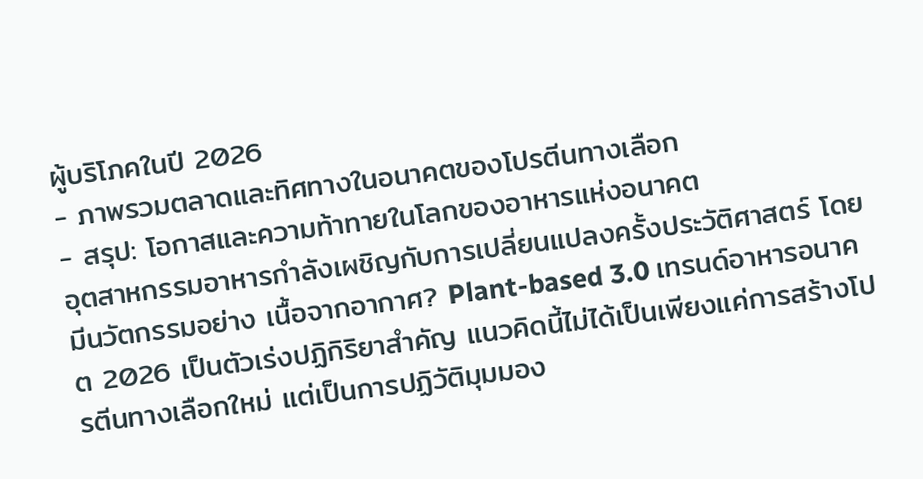ผู้บริโภคในปี 2026
- ภาพรวมตลาดและทิศทางในอนาคตของโปรตีนทางเลือก
- สรุป: โอกาสและความท้าทายในโลกของอาหารแห่งอนาคต
อุตสาหกรรมอาหารกำลังเผชิญกับการเปลี่ยนแปลงครั้งประวัติศาสตร์ โดยมีนวัตกรรมอย่าง เนื้อจากอากาศ? Plant-based 3.0 เทรนด์อาหารอนาคต 2026 เป็นตัวเร่งปฏิกิริยาสำคัญ แนวคิดนี้ไม่ได้เป็นเพียงแค่การสร้างโปรตีนทางเลือกใหม่ แต่เป็นการปฏิวัติมุมมอง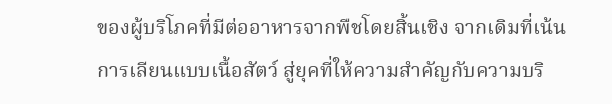ของผู้บริโภคที่มีต่ออาหารจากพืชโดยสิ้นเชิง จากเดิมที่เน้นการเลียนแบบเนื้อสัตว์ สู่ยุคที่ให้ความสำคัญกับความบริ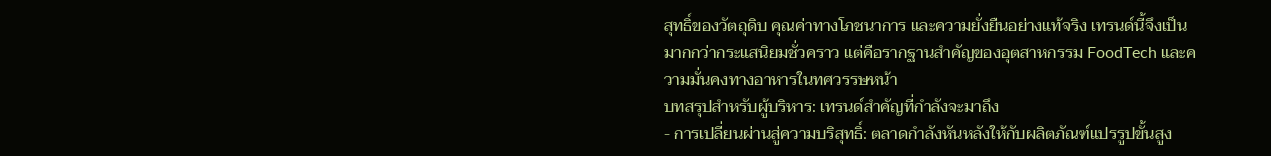สุทธิ์ของวัตถุดิบ คุณค่าทางโภชนาการ และความยั่งยืนอย่างแท้จริง เทรนด์นี้จึงเป็นมากกว่ากระแสนิยมชั่วคราว แต่คือรากฐานสำคัญของอุตสาหกรรม FoodTech และความมั่นคงทางอาหารในทศวรรษหน้า
บทสรุปสำหรับผู้บริหาร: เทรนด์สำคัญที่กำลังจะมาถึง
- การเปลี่ยนผ่านสู่ความบริสุทธิ์: ตลาดกำลังหันหลังให้กับผลิตภัณฑ์แปรรูปขั้นสูง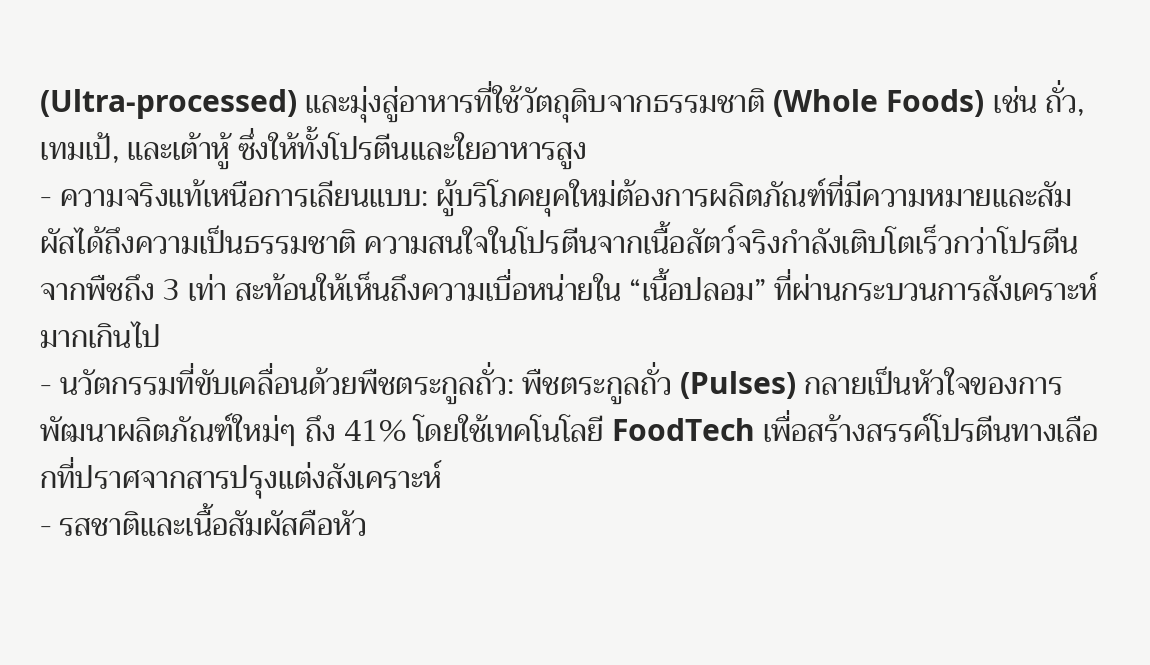(Ultra-processed) และมุ่งสู่อาหารที่ใช้วัตถุดิบจากธรรมชาติ (Whole Foods) เช่น ถั่ว, เทมเป้, และเต้าหู้ ซึ่งให้ทั้งโปรตีนและใยอาหารสูง
- ความจริงแท้เหนือการเลียนแบบ: ผู้บริโภคยุคใหม่ต้องการผลิตภัณฑ์ที่มีความหมายและสัมผัสได้ถึงความเป็นธรรมชาติ ความสนใจในโปรตีนจากเนื้อสัตว์จริงกำลังเติบโตเร็วกว่าโปรตีนจากพืชถึง 3 เท่า สะท้อนให้เห็นถึงความเบื่อหน่ายใน “เนื้อปลอม” ที่ผ่านกระบวนการสังเคราะห์มากเกินไป
- นวัตกรรมที่ขับเคลื่อนด้วยพืชตระกูลถั่ว: พืชตระกูลถั่ว (Pulses) กลายเป็นหัวใจของการพัฒนาผลิตภัณฑ์ใหม่ๆ ถึง 41% โดยใช้เทคโนโลยี FoodTech เพื่อสร้างสรรค์โปรตีนทางเลือกที่ปราศจากสารปรุงแต่งสังเคราะห์
- รสชาติและเนื้อสัมผัสคือหัว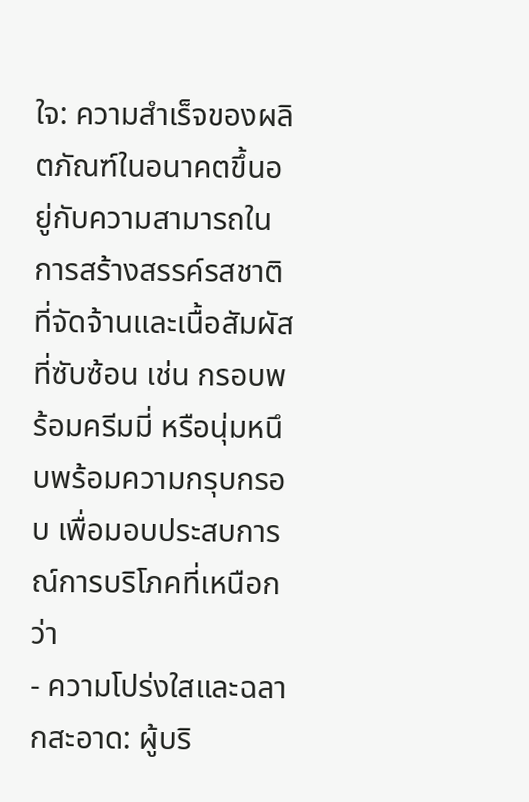ใจ: ความสำเร็จของผลิตภัณฑ์ในอนาคตขึ้นอยู่กับความสามารถในการสร้างสรรค์รสชาติที่จัดจ้านและเนื้อสัมผัสที่ซับซ้อน เช่น กรอบพร้อมครีมมี่ หรือนุ่มหนึบพร้อมความกรุบกรอบ เพื่อมอบประสบการณ์การบริโภคที่เหนือกว่า
- ความโปร่งใสและฉลากสะอาด: ผู้บริ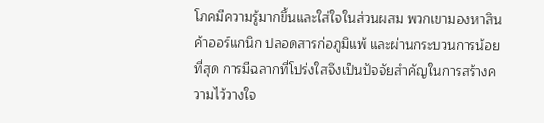โภคมีความรู้มากขึ้นและใส่ใจในส่วนผสม พวกเขามองหาสินค้าออร์แกนิก ปลอดสารก่อภูมิแพ้ และผ่านกระบวนการน้อยที่สุด การมีฉลากที่โปร่งใสจึงเป็นปัจจัยสำคัญในการสร้างความไว้วางใจ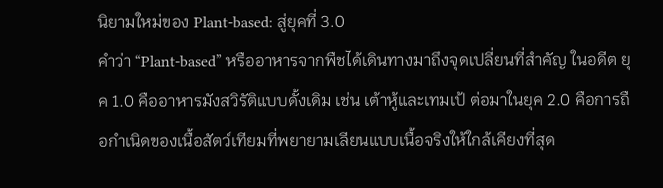นิยามใหม่ของ Plant-based: สู่ยุคที่ 3.0
คำว่า “Plant-based” หรืออาหารจากพืชได้เดินทางมาถึงจุดเปลี่ยนที่สำคัญ ในอดีต ยุค 1.0 คืออาหารมังสวิรัติแบบดั้งเดิม เช่น เต้าหู้และเทมเป้ ต่อมาในยุค 2.0 คือการถือกำเนิดของเนื้อสัตว์เทียมที่พยายามเลียนแบบเนื้อจริงให้ใกล้เคียงที่สุด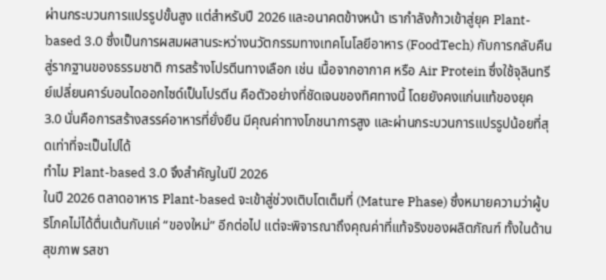ผ่านกระบวนการแปรรูปขั้นสูง แต่สำหรับปี 2026 และอนาคตข้างหน้า เรากำลังก้าวเข้าสู่ยุค Plant-based 3.0 ซึ่งเป็นการผสมผสานระหว่างนวัตกรรมทางเทคโนโลยีอาหาร (FoodTech) กับการกลับคืนสู่รากฐานของธรรมชาติ การสร้างโปรตีนทางเลือก เช่น เนื้อจากอากาศ หรือ Air Protein ซึ่งใช้จุลินทรีย์เปลี่ยนคาร์บอนไดออกไซด์เป็นโปรตีน คือตัวอย่างที่ชัดเจนของทิศทางนี้ โดยยังคงแก่นแท้ของยุค 3.0 นั่นคือการสร้างสรรค์อาหารที่ยั่งยืน มีคุณค่าทางโภชนาการสูง และผ่านกระบวนการแปรรูปน้อยที่สุดเท่าที่จะเป็นไปได้
ทำไม Plant-based 3.0 จึงสำคัญในปี 2026
ในปี 2026 ตลาดอาหาร Plant-based จะเข้าสู่ช่วงเติบโตเต็มที่ (Mature Phase) ซึ่งหมายความว่าผู้บริโภคไม่ได้ตื่นเต้นกับแค่ “ของใหม่” อีกต่อไป แต่จะพิจารณาถึงคุณค่าที่แท้จริงของผลิตภัณฑ์ ทั้งในด้านสุขภาพ รสชา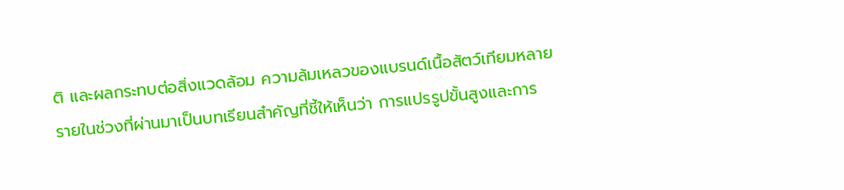ติ และผลกระทบต่อสิ่งแวดล้อม ความล้มเหลวของแบรนด์เนื้อสัตว์เทียมหลายรายในช่วงที่ผ่านมาเป็นบทเรียนสำคัญที่ชี้ให้เห็นว่า การแปรรูปขั้นสูงและการ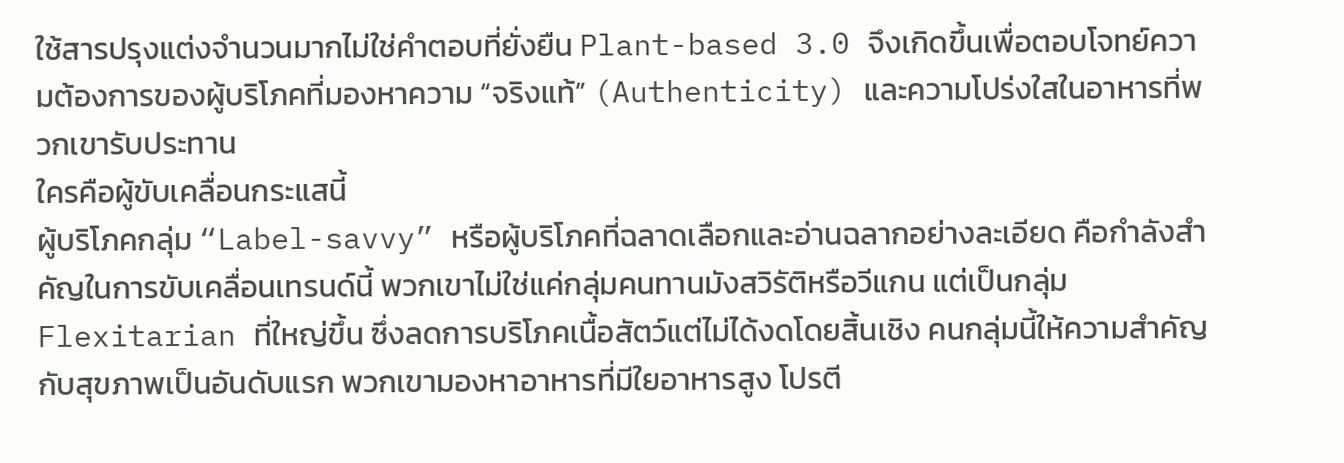ใช้สารปรุงแต่งจำนวนมากไม่ใช่คำตอบที่ยั่งยืน Plant-based 3.0 จึงเกิดขึ้นเพื่อตอบโจทย์ความต้องการของผู้บริโภคที่มองหาความ “จริงแท้” (Authenticity) และความโปร่งใสในอาหารที่พวกเขารับประทาน
ใครคือผู้ขับเคลื่อนกระแสนี้
ผู้บริโภคกลุ่ม “Label-savvy” หรือผู้บริโภคที่ฉลาดเลือกและอ่านฉลากอย่างละเอียด คือกำลังสำคัญในการขับเคลื่อนเทรนด์นี้ พวกเขาไม่ใช่แค่กลุ่มคนทานมังสวิรัติหรือวีแกน แต่เป็นกลุ่ม Flexitarian ที่ใหญ่ขึ้น ซึ่งลดการบริโภคเนื้อสัตว์แต่ไม่ได้งดโดยสิ้นเชิง คนกลุ่มนี้ให้ความสำคัญกับสุขภาพเป็นอันดับแรก พวกเขามองหาอาหารที่มีใยอาหารสูง โปรตี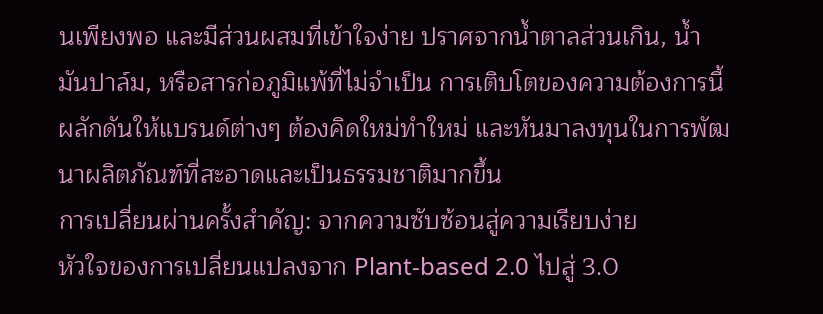นเพียงพอ และมีส่วนผสมที่เข้าใจง่าย ปราศจากน้ำตาลส่วนเกิน, น้ำมันปาล์ม, หรือสารก่อภูมิแพ้ที่ไม่จำเป็น การเติบโตของความต้องการนี้ผลักดันให้แบรนด์ต่างๆ ต้องคิดใหม่ทำใหม่ และหันมาลงทุนในการพัฒนาผลิตภัณฑ์ที่สะอาดและเป็นธรรมชาติมากขึ้น
การเปลี่ยนผ่านครั้งสำคัญ: จากความซับซ้อนสู่ความเรียบง่าย
หัวใจของการเปลี่ยนแปลงจาก Plant-based 2.0 ไปสู่ 3.0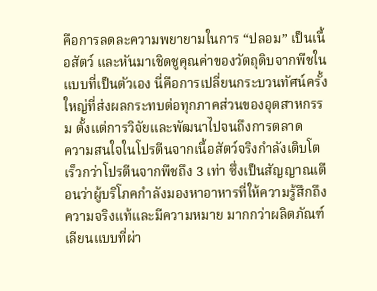คือการลดละความพยายามในการ “ปลอม” เป็นเนื้อสัตว์ และหันมาเชิดชูคุณค่าของวัตถุดิบจากพืชในแบบที่เป็นตัวเอง นี่คือการเปลี่ยนกระบวนทัศน์ครั้งใหญ่ที่ส่งผลกระทบต่อทุกภาคส่วนของอุตสาหกรรม ตั้งแต่การวิจัยและพัฒนาไปจนถึงการตลาด
ความสนใจในโปรตีนจากเนื้อสัตว์จริงกำลังเติบโตเร็วกว่าโปรตีนจากพืชถึง 3 เท่า ซึ่งเป็นสัญญาณเตือนว่าผู้บริโภคกำลังมองหาอาหารที่ให้ความรู้สึกถึงความจริงแท้และมีความหมาย มากกว่าผลิตภัณฑ์เลียนแบบที่ผ่า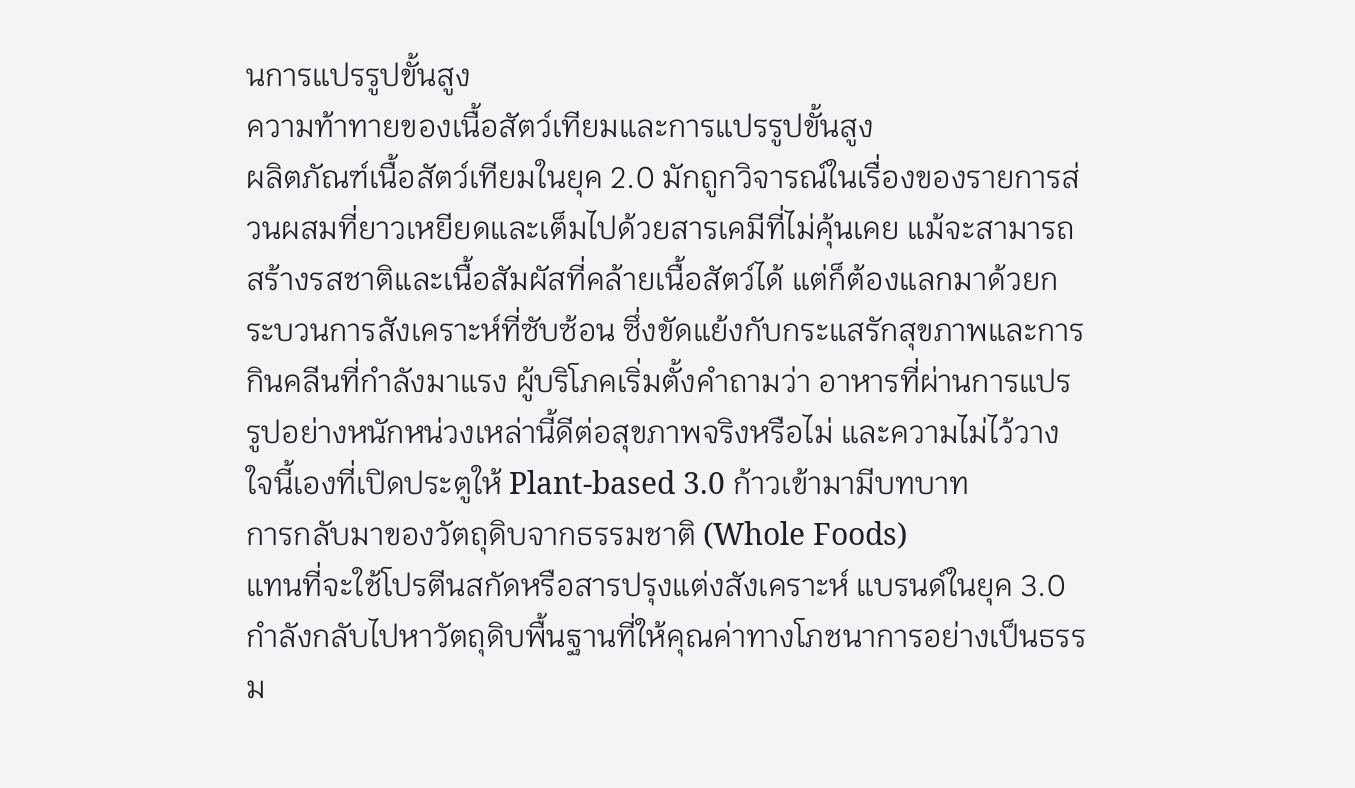นการแปรรูปขั้นสูง
ความท้าทายของเนื้อสัตว์เทียมและการแปรรูปขั้นสูง
ผลิตภัณฑ์เนื้อสัตว์เทียมในยุค 2.0 มักถูกวิจารณ์ในเรื่องของรายการส่วนผสมที่ยาวเหยียดและเต็มไปด้วยสารเคมีที่ไม่คุ้นเคย แม้จะสามารถสร้างรสชาติและเนื้อสัมผัสที่คล้ายเนื้อสัตว์ได้ แต่ก็ต้องแลกมาด้วยกระบวนการสังเคราะห์ที่ซับซ้อน ซึ่งขัดแย้งกับกระแสรักสุขภาพและการกินคลีนที่กำลังมาแรง ผู้บริโภคเริ่มตั้งคำถามว่า อาหารที่ผ่านการแปรรูปอย่างหนักหน่วงเหล่านี้ดีต่อสุขภาพจริงหรือไม่ และความไม่ไว้วางใจนี้เองที่เปิดประตูให้ Plant-based 3.0 ก้าวเข้ามามีบทบาท
การกลับมาของวัตถุดิบจากธรรมชาติ (Whole Foods)
แทนที่จะใช้โปรตีนสกัดหรือสารปรุงแต่งสังเคราะห์ แบรนด์ในยุค 3.0 กำลังกลับไปหาวัตถุดิบพื้นฐานที่ให้คุณค่าทางโภชนาการอย่างเป็นธรรม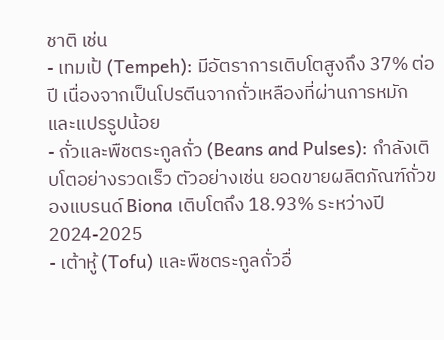ชาติ เช่น
- เทมเป้ (Tempeh): มีอัตราการเติบโตสูงถึง 37% ต่อปี เนื่องจากเป็นโปรตีนจากถั่วเหลืองที่ผ่านการหมักและแปรรูปน้อย
- ถั่วและพืชตระกูลถั่ว (Beans and Pulses): กำลังเติบโตอย่างรวดเร็ว ตัวอย่างเช่น ยอดขายผลิตภัณฑ์ถั่วของแบรนด์ Biona เติบโตถึง 18.93% ระหว่างปี 2024-2025
- เต้าหู้ (Tofu) และพืชตระกูลถั่วอื่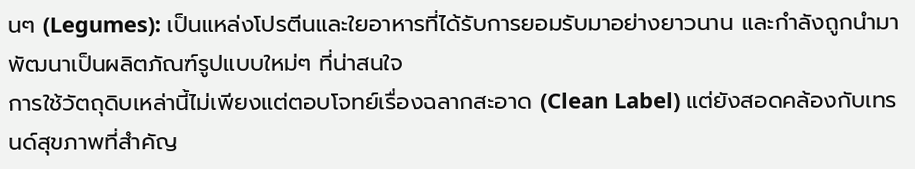นๆ (Legumes): เป็นแหล่งโปรตีนและใยอาหารที่ได้รับการยอมรับมาอย่างยาวนาน และกำลังถูกนำมาพัฒนาเป็นผลิตภัณฑ์รูปแบบใหม่ๆ ที่น่าสนใจ
การใช้วัตถุดิบเหล่านี้ไม่เพียงแต่ตอบโจทย์เรื่องฉลากสะอาด (Clean Label) แต่ยังสอดคล้องกับเทรนด์สุขภาพที่สำคัญ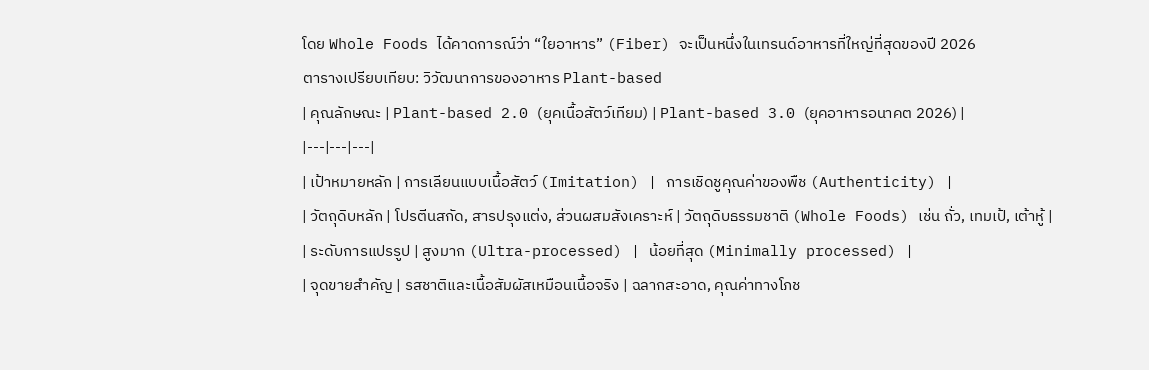โดย Whole Foods ได้คาดการณ์ว่า “ใยอาหาร” (Fiber) จะเป็นหนึ่งในเทรนด์อาหารที่ใหญ่ที่สุดของปี 2026
ตารางเปรียบเทียบ: วิวัฒนาการของอาหาร Plant-based
| คุณลักษณะ | Plant-based 2.0 (ยุคเนื้อสัตว์เทียม) | Plant-based 3.0 (ยุคอาหารอนาคต 2026) |
|---|---|---|
| เป้าหมายหลัก | การเลียนแบบเนื้อสัตว์ (Imitation) | การเชิดชูคุณค่าของพืช (Authenticity) |
| วัตถุดิบหลัก | โปรตีนสกัด, สารปรุงแต่ง, ส่วนผสมสังเคราะห์ | วัตถุดิบธรรมชาติ (Whole Foods) เช่น ถั่ว, เทมเป้, เต้าหู้ |
| ระดับการแปรรูป | สูงมาก (Ultra-processed) | น้อยที่สุด (Minimally processed) |
| จุดขายสำคัญ | รสชาติและเนื้อสัมผัสเหมือนเนื้อจริง | ฉลากสะอาด, คุณค่าทางโภช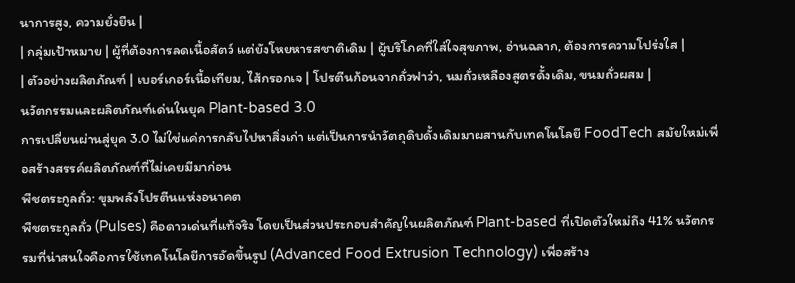นาการสูง, ความยั่งยืน |
| กลุ่มเป้าหมาย | ผู้ที่ต้องการลดเนื้อสัตว์ แต่ยังโหยหารสชาติเดิม | ผู้บริโภคที่ใส่ใจสุขภาพ, อ่านฉลาก, ต้องการความโปร่งใส |
| ตัวอย่างผลิตภัณฑ์ | เบอร์เกอร์เนื้อเทียม, ไส้กรอกเจ | โปรตีนก้อนจากถั่วฟาว่า, นมถั่วเหลืองสูตรดั้งเดิม, ขนมถั่วผสม |
นวัตกรรมและผลิตภัณฑ์เด่นในยุค Plant-based 3.0
การเปลี่ยนผ่านสู่ยุค 3.0 ไม่ใช่แค่การกลับไปหาสิ่งเก่า แต่เป็นการนำวัตถุดิบดั้งเดิมมาผสานกับเทคโนโลยี FoodTech สมัยใหม่เพื่อสร้างสรรค์ผลิตภัณฑ์ที่ไม่เคยมีมาก่อน
พืชตระกูลถั่ว: ขุมพลังโปรตีนแห่งอนาคต
พืชตระกูลถั่ว (Pulses) คือดาวเด่นที่แท้จริง โดยเป็นส่วนประกอบสำคัญในผลิตภัณฑ์ Plant-based ที่เปิดตัวใหม่ถึง 41% นวัตกรรมที่น่าสนใจคือการใช้เทคโนโลยีการอัดขึ้นรูป (Advanced Food Extrusion Technology) เพื่อสร้าง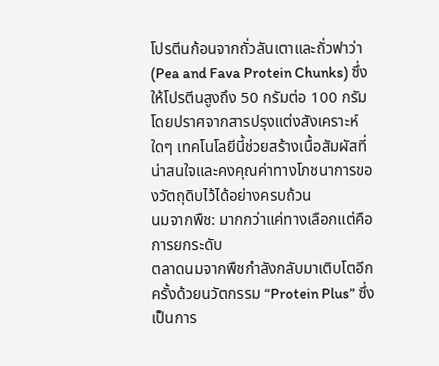โปรตีนก้อนจากถั่วลันเตาและถั่วฟาว่า (Pea and Fava Protein Chunks) ซึ่งให้โปรตีนสูงถึง 50 กรัมต่อ 100 กรัม โดยปราศจากสารปรุงแต่งสังเคราะห์ใดๆ เทคโนโลยีนี้ช่วยสร้างเนื้อสัมผัสที่น่าสนใจและคงคุณค่าทางโภชนาการของวัตถุดิบไว้ได้อย่างครบถ้วน
นมจากพืช: มากกว่าแค่ทางเลือกแต่คือการยกระดับ
ตลาดนมจากพืชกำลังกลับมาเติบโตอีกครั้งด้วยนวัตกรรม “Protein Plus” ซึ่งเป็นการ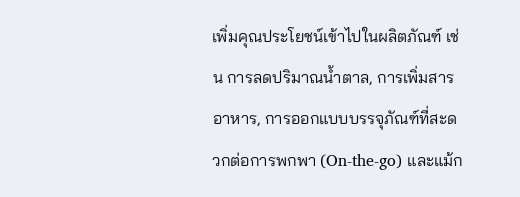เพิ่มคุณประโยชน์เข้าไปในผลิตภัณฑ์ เช่น การลดปริมาณน้ำตาล, การเพิ่มสารอาหาร, การออกแบบบรรจุภัณฑ์ที่สะดวกต่อการพกพา (On-the-go) และแม้ก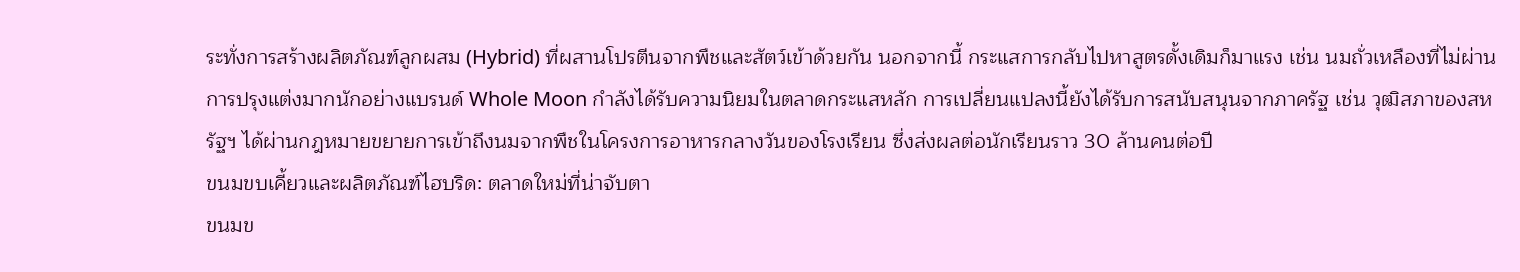ระทั่งการสร้างผลิตภัณฑ์ลูกผสม (Hybrid) ที่ผสานโปรตีนจากพืชและสัตว์เข้าด้วยกัน นอกจากนี้ กระแสการกลับไปหาสูตรดั้งเดิมก็มาแรง เช่น นมถั่วเหลืองที่ไม่ผ่านการปรุงแต่งมากนักอย่างแบรนด์ Whole Moon กำลังได้รับความนิยมในตลาดกระแสหลัก การเปลี่ยนแปลงนี้ยังได้รับการสนับสนุนจากภาครัฐ เช่น วุฒิสภาของสหรัฐฯ ได้ผ่านกฎหมายขยายการเข้าถึงนมจากพืชในโครงการอาหารกลางวันของโรงเรียน ซึ่งส่งผลต่อนักเรียนราว 30 ล้านคนต่อปี
ขนมขบเคี้ยวและผลิตภัณฑ์ไฮบริด: ตลาดใหม่ที่น่าจับตา
ขนมข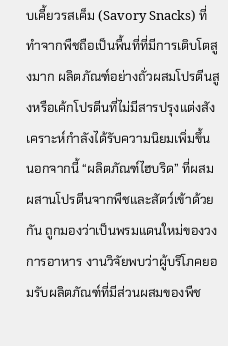บเคี้ยวรสเค็ม (Savory Snacks) ที่ทำจากพืชถือเป็นพื้นที่ที่มีการเติบโตสูงมาก ผลิตภัณฑ์อย่างถั่วผสมโปรตีนสูงหรือเค้กโปรตีนที่ไม่มีสารปรุงแต่งสังเคราะห์กำลังได้รับความนิยมเพิ่มขึ้น นอกจากนี้ “ผลิตภัณฑ์ไฮบริด” ที่ผสมผสานโปรตีนจากพืชและสัตว์เข้าด้วยกัน ถูกมองว่าเป็นพรมแดนใหม่ของวงการอาหาร งานวิจัยพบว่าผู้บริโภคยอมรับผลิตภัณฑ์ที่มีส่วนผสมของพืช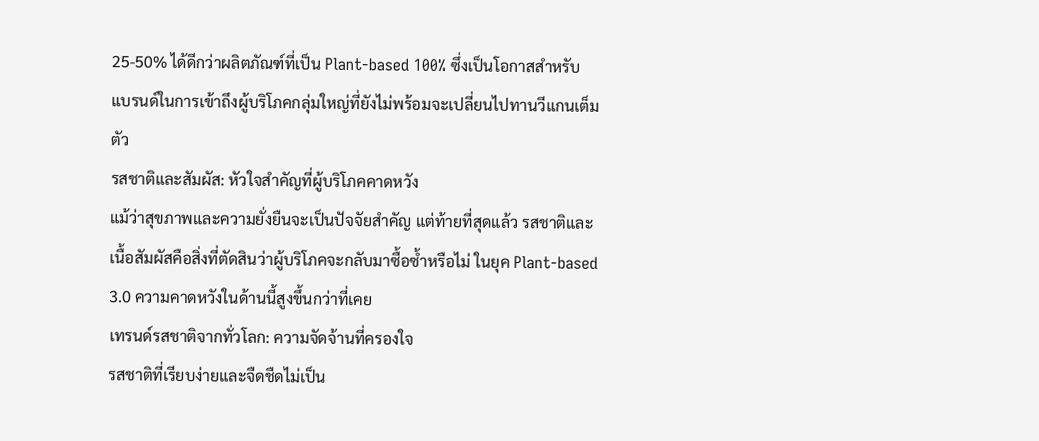25-50% ได้ดีกว่าผลิตภัณฑ์ที่เป็น Plant-based 100% ซึ่งเป็นโอกาสสำหรับแบรนด์ในการเข้าถึงผู้บริโภคกลุ่มใหญ่ที่ยังไม่พร้อมจะเปลี่ยนไปทานวีแกนเต็มตัว
รสชาติและสัมผัส: หัวใจสำคัญที่ผู้บริโภคคาดหวัง
แม้ว่าสุขภาพและความยั่งยืนจะเป็นปัจจัยสำคัญ แต่ท้ายที่สุดแล้ว รสชาติและเนื้อสัมผัสคือสิ่งที่ตัดสินว่าผู้บริโภคจะกลับมาซื้อซ้ำหรือไม่ ในยุค Plant-based 3.0 ความคาดหวังในด้านนี้สูงขึ้นกว่าที่เคย
เทรนด์รสชาติจากทั่วโลก: ความจัดจ้านที่ครองใจ
รสชาติที่เรียบง่ายและจืดชืดไม่เป็น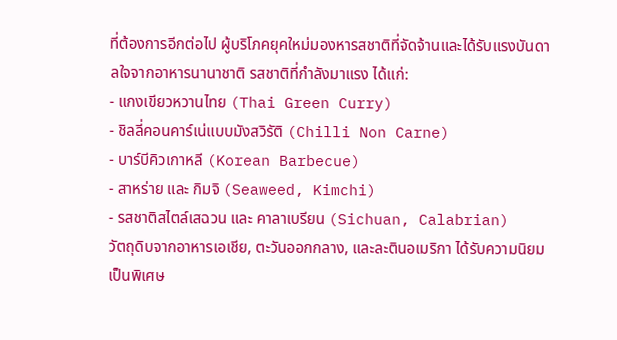ที่ต้องการอีกต่อไป ผู้บริโภคยุคใหม่มองหารสชาติที่จัดจ้านและได้รับแรงบันดาลใจจากอาหารนานาชาติ รสชาติที่กำลังมาแรง ได้แก่:
- แกงเขียวหวานไทย (Thai Green Curry)
- ชิลลี่คอนคาร์เน่แบบมังสวิรัติ (Chilli Non Carne)
- บาร์บีคิวเกาหลี (Korean Barbecue)
- สาหร่าย และ กิมจิ (Seaweed, Kimchi)
- รสชาติสไตล์เสฉวน และ คาลาเบรียน (Sichuan, Calabrian)
วัตถุดิบจากอาหารเอเชีย, ตะวันออกกลาง, และละตินอเมริกา ได้รับความนิยมเป็นพิเศษ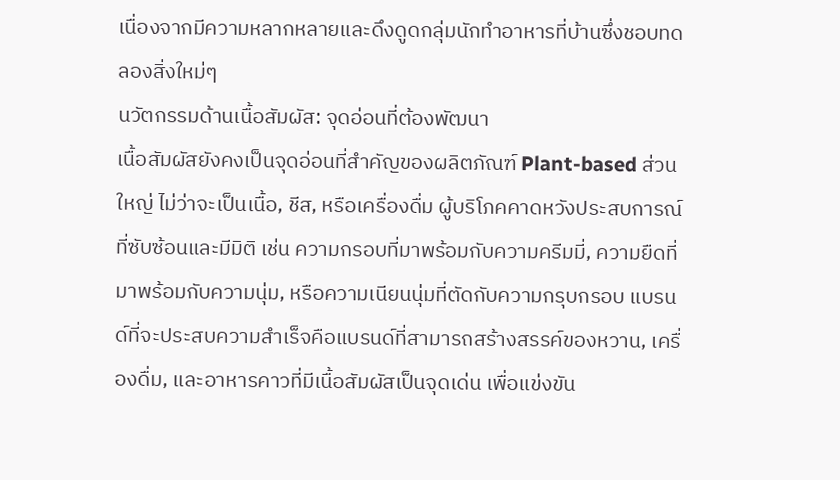เนื่องจากมีความหลากหลายและดึงดูดกลุ่มนักทำอาหารที่บ้านซึ่งชอบทดลองสิ่งใหม่ๆ
นวัตกรรมด้านเนื้อสัมผัส: จุดอ่อนที่ต้องพัฒนา
เนื้อสัมผัสยังคงเป็นจุดอ่อนที่สำคัญของผลิตภัณฑ์ Plant-based ส่วนใหญ่ ไม่ว่าจะเป็นเนื้อ, ชีส, หรือเครื่องดื่ม ผู้บริโภคคาดหวังประสบการณ์ที่ซับซ้อนและมีมิติ เช่น ความกรอบที่มาพร้อมกับความครีมมี่, ความยืดที่มาพร้อมกับความนุ่ม, หรือความเนียนนุ่มที่ตัดกับความกรุบกรอบ แบรนด์ที่จะประสบความสำเร็จคือแบรนด์ที่สามารถสร้างสรรค์ของหวาน, เครื่องดื่ม, และอาหารคาวที่มีเนื้อสัมผัสเป็นจุดเด่น เพื่อแข่งขัน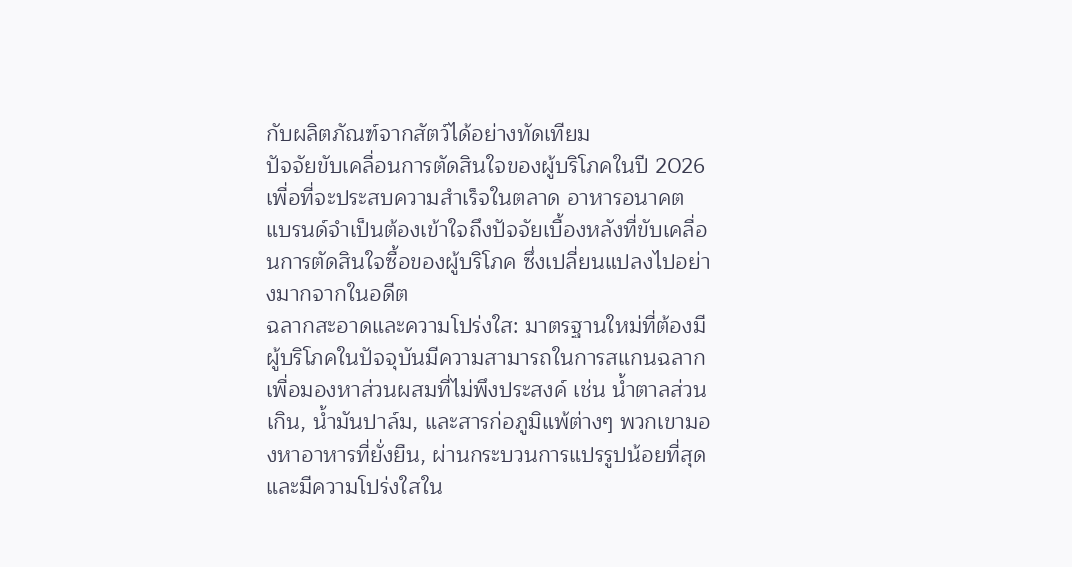กับผลิตภัณฑ์จากสัตว์ได้อย่างทัดเทียม
ปัจจัยขับเคลื่อนการตัดสินใจของผู้บริโภคในปี 2026
เพื่อที่จะประสบความสำเร็จในตลาด อาหารอนาคต แบรนด์จำเป็นต้องเข้าใจถึงปัจจัยเบื้องหลังที่ขับเคลื่อนการตัดสินใจซื้อของผู้บริโภค ซึ่งเปลี่ยนแปลงไปอย่างมากจากในอดีต
ฉลากสะอาดและความโปร่งใส: มาตรฐานใหม่ที่ต้องมี
ผู้บริโภคในปัจจุบันมีความสามารถในการสแกนฉลากเพื่อมองหาส่วนผสมที่ไม่พึงประสงค์ เช่น น้ำตาลส่วนเกิน, น้ำมันปาล์ม, และสารก่อภูมิแพ้ต่างๆ พวกเขามองหาอาหารที่ยั่งยืน, ผ่านกระบวนการแปรรูปน้อยที่สุด และมีความโปร่งใสใน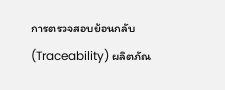การตรวจสอบย้อนกลับ (Traceability) ผลิตภัณ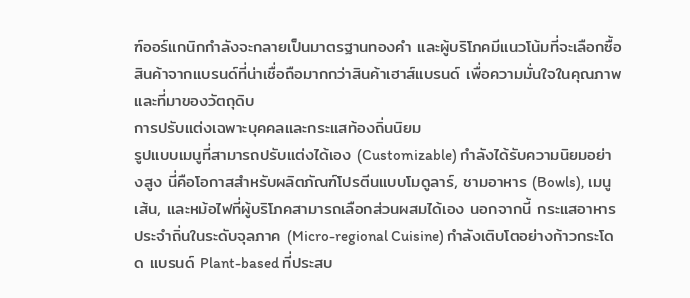ฑ์ออร์แกนิกกำลังจะกลายเป็นมาตรฐานทองคำ และผู้บริโภคมีแนวโน้มที่จะเลือกซื้อสินค้าจากแบรนด์ที่น่าเชื่อถือมากกว่าสินค้าเฮาส์แบรนด์ เพื่อความมั่นใจในคุณภาพและที่มาของวัตถุดิบ
การปรับแต่งเฉพาะบุคคลและกระแสท้องถิ่นนิยม
รูปแบบเมนูที่สามารถปรับแต่งได้เอง (Customizable) กำลังได้รับความนิยมอย่างสูง นี่คือโอกาสสำหรับผลิตภัณฑ์โปรตีนแบบโมดูลาร์, ชามอาหาร (Bowls), เมนูเส้น, และหม้อไฟที่ผู้บริโภคสามารถเลือกส่วนผสมได้เอง นอกจากนี้ กระแสอาหารประจำถิ่นในระดับจุลภาค (Micro-regional Cuisine) กำลังเติบโตอย่างก้าวกระโดด แบรนด์ Plant-based ที่ประสบ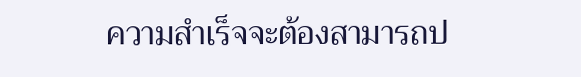ความสำเร็จจะต้องสามารถป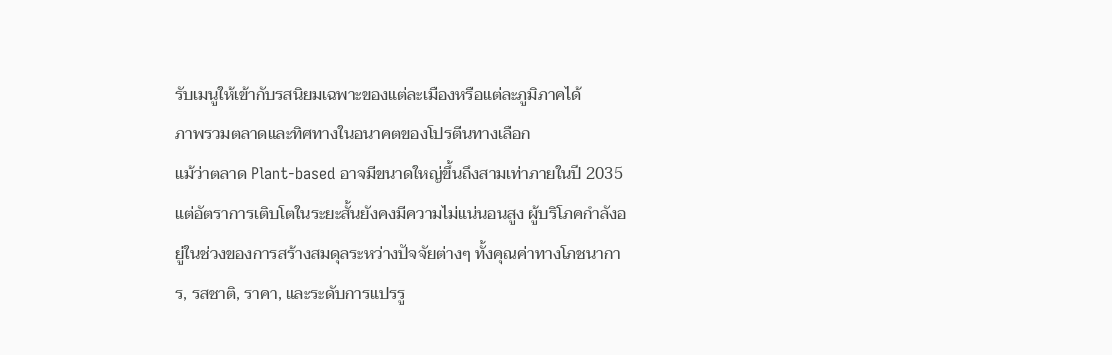รับเมนูให้เข้ากับรสนิยมเฉพาะของแต่ละเมืองหรือแต่ละภูมิภาคได้
ภาพรวมตลาดและทิศทางในอนาคตของโปรตีนทางเลือก
แม้ว่าตลาด Plant-based อาจมีขนาดใหญ่ขึ้นถึงสามเท่าภายในปี 2035 แต่อัตราการเติบโตในระยะสั้นยังคงมีความไม่แน่นอนสูง ผู้บริโภคกำลังอยู่ในช่วงของการสร้างสมดุลระหว่างปัจจัยต่างๆ ทั้งคุณค่าทางโภชนาการ, รสชาติ, ราคา, และระดับการแปรรู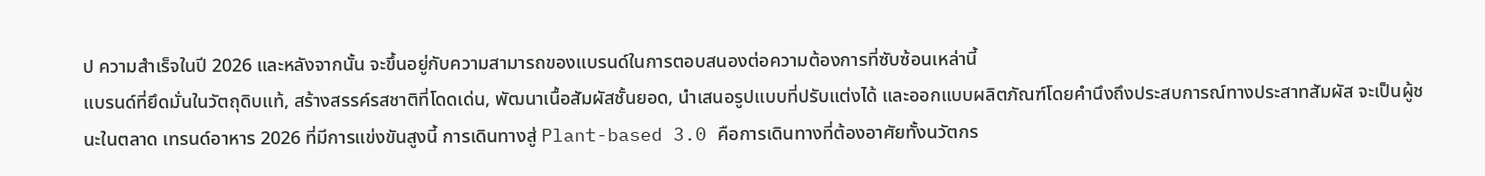ป ความสำเร็จในปี 2026 และหลังจากนั้น จะขึ้นอยู่กับความสามารถของแบรนด์ในการตอบสนองต่อความต้องการที่ซับซ้อนเหล่านี้
แบรนด์ที่ยึดมั่นในวัตถุดิบแท้, สร้างสรรค์รสชาติที่โดดเด่น, พัฒนาเนื้อสัมผัสชั้นยอด, นำเสนอรูปแบบที่ปรับแต่งได้ และออกแบบผลิตภัณฑ์โดยคำนึงถึงประสบการณ์ทางประสาทสัมผัส จะเป็นผู้ชนะในตลาด เทรนด์อาหาร 2026 ที่มีการแข่งขันสูงนี้ การเดินทางสู่ Plant-based 3.0 คือการเดินทางที่ต้องอาศัยทั้งนวัตกร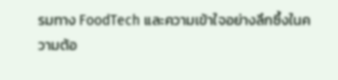รมทาง FoodTech และความเข้าใจอย่างลึกซึ้งในความต้อ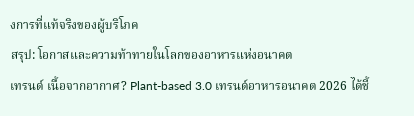งการที่แท้จริงของผู้บริโภค
สรุป: โอกาสและความท้าทายในโลกของอาหารแห่งอนาคต
เทรนด์ เนื้อจากอากาศ? Plant-based 3.0 เทรนด์อาหารอนาคต 2026 ได้ชี้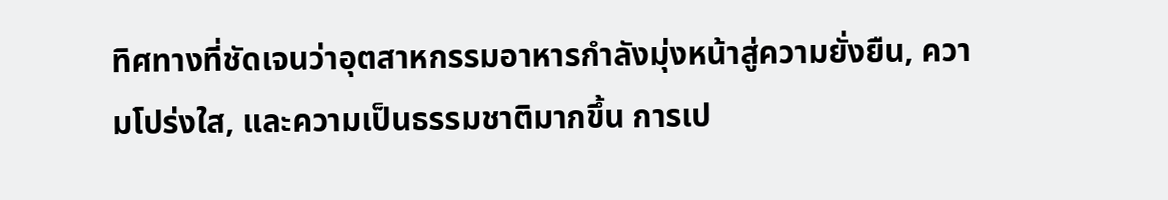ทิศทางที่ชัดเจนว่าอุตสาหกรรมอาหารกำลังมุ่งหน้าสู่ความยั่งยืน, ความโปร่งใส, และความเป็นธรรมชาติมากขึ้น การเป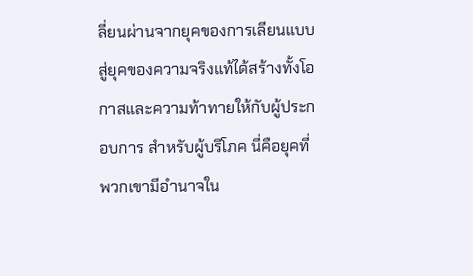ลี่ยนผ่านจากยุคของการเลียนแบบสู่ยุคของความจริงแท้ได้สร้างทั้งโอกาสและความท้าทายให้กับผู้ประกอบการ สำหรับผู้บริโภค นี่คือยุคที่พวกเขามีอำนาจใน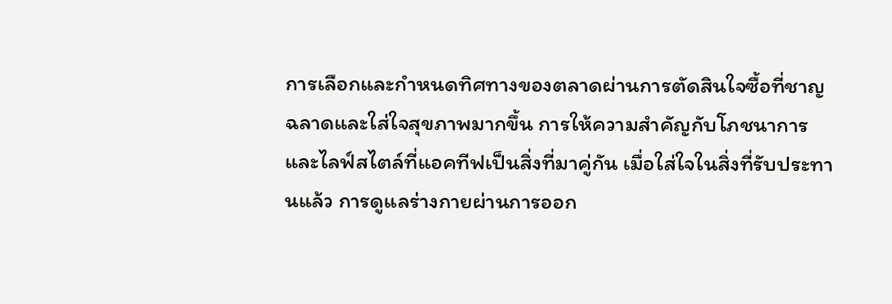การเลือกและกำหนดทิศทางของตลาดผ่านการตัดสินใจซื้อที่ชาญฉลาดและใส่ใจสุขภาพมากขึ้น การให้ความสำคัญกับโภชนาการและไลฟ์สไตล์ที่แอคทีฟเป็นสิ่งที่มาคู่กัน เมื่อใส่ใจในสิ่งที่รับประทานแล้ว การดูแลร่างกายผ่านการออก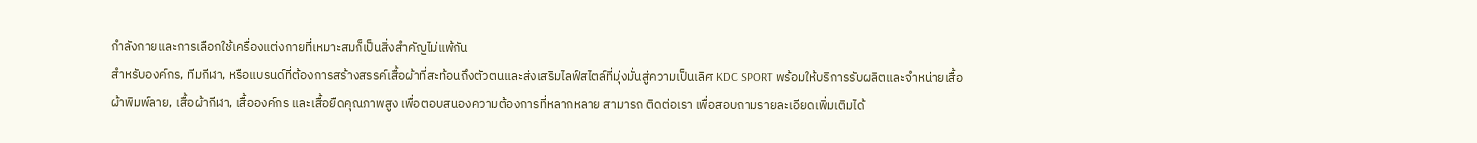กำลังกายและการเลือกใช้เครื่องแต่งกายที่เหมาะสมก็เป็นสิ่งสำคัญไม่แพ้กัน
สำหรับองค์กร, ทีมกีฬา, หรือแบรนด์ที่ต้องการสร้างสรรค์เสื้อผ้าที่สะท้อนถึงตัวตนและส่งเสริมไลฟ์สไตล์ที่มุ่งมั่นสู่ความเป็นเลิศ KDC SPORT พร้อมให้บริการรับผลิตและจำหน่ายเสื้อผ้าพิมพ์ลาย, เสื้อผ้ากีฬา, เสื้อองค์กร และเสื้อยืดคุณภาพสูง เพื่อตอบสนองความต้องการที่หลากหลาย สามารถ ติดต่อเรา เพื่อสอบถามรายละเอียดเพิ่มเติมได้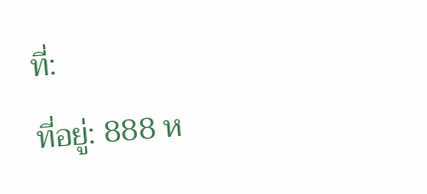ที่:
ที่อยู่: 888 ห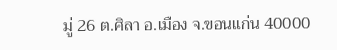มู่ 26 ต.ศิลา อ.เมือง จ.ขอนแก่น 40000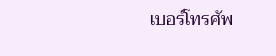เบอร์โทรศัพ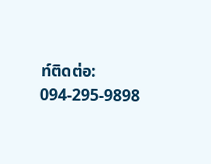ท์ติดต่อ: 094-295-9898